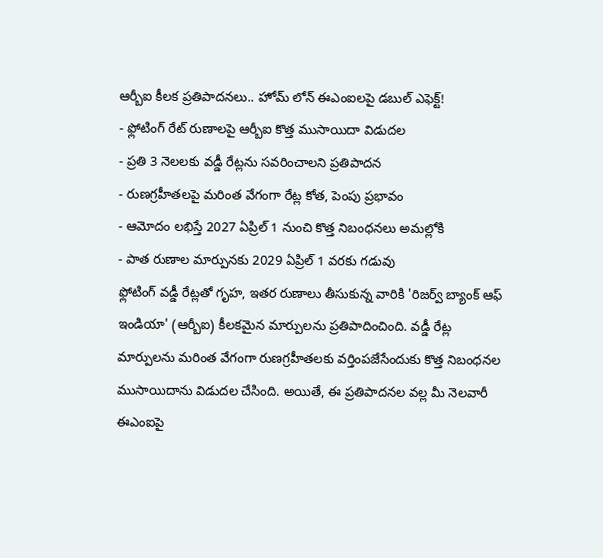ఆర్బీఐ కీలక ప్రతిపాదనలు.. హోమ్ లోన్ ఈఎంఐలపై డబుల్ ఎఫెక్ట్!
- ఫ్లోటింగ్ రేట్ రుణాలపై ఆర్బీఐ కొత్త ముసాయిదా విడుదల
- ప్రతి 3 నెలలకు వడ్డీ రేట్లను సవరించాలని ప్రతిపాదన
- రుణగ్రహీతలపై మరింత వేగంగా రేట్ల కోత, పెంపు ప్రభావం
- ఆమోదం లభిస్తే 2027 ఏప్రిల్ 1 నుంచి కొత్త నిబంధనలు అమల్లోకి
- పాత రుణాల మార్పునకు 2029 ఏప్రిల్ 1 వరకు గడువు
ఫ్లోటింగ్ వడ్డీ రేట్లతో గృహ, ఇతర రుణాలు తీసుకున్న వారికి 'రిజర్వ్ బ్యాంక్ ఆఫ్ ఇండియా' (ఆర్బీఐ) కీలకమైన మార్పులను ప్రతిపాదించింది. వడ్డీ రేట్ల మార్పులను మరింత వేగంగా రుణగ్రహీతలకు వర్తింపజేసేందుకు కొత్త నిబంధనల ముసాయిదాను విడుదల చేసింది. అయితే, ఈ ప్రతిపాదనల వల్ల మీ నెలవారీ ఈఎంఐపై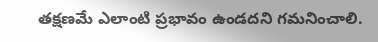తక్షణమే ఎలాంటి ప్రభావం ఉండదని గమనించాలి.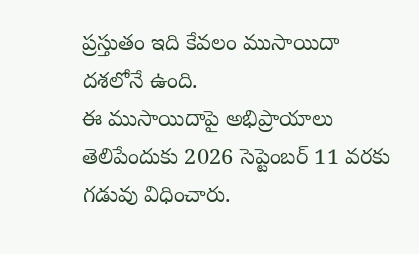ప్రస్తుతం ఇది కేవలం ముసాయిదా దశలోనే ఉంది.
ఈ ముసాయిదాపై అభిప్రాయాలు తెలిపేందుకు 2026 సెప్టెంబర్ 11 వరకు గడువు విధించారు.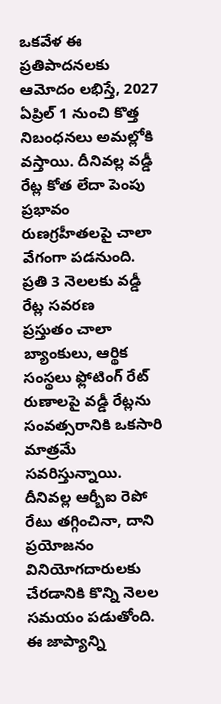ఒకవేళ ఈ ప్రతిపాదనలకు ఆమోదం లభిస్తే, 2027 ఏప్రిల్ 1 నుంచి కొత్త నిబంధనలు అమల్లోకి వస్తాయి. దీనివల్ల వడ్డీ రేట్ల కోత లేదా పెంపు ప్రభావం రుణగ్రహీతలపై చాలా వేగంగా పడనుంది.
ప్రతి 3 నెలలకు వడ్డీ రేట్ల సవరణ
ప్రస్తుతం చాలా బ్యాంకులు, ఆర్థిక సంస్థలు ఫ్లోటింగ్ రేట్ రుణాలపై వడ్డీ రేట్లను సంవత్సరానికి ఒకసారి మాత్రమే సవరిస్తున్నాయి. దీనివల్ల ఆర్బీఐ రెపో రేటు తగ్గించినా, దాని ప్రయోజనం వినియోగదారులకు చేరడానికి కొన్ని నెలల సమయం పడుతోంది. ఈ జాప్యాన్ని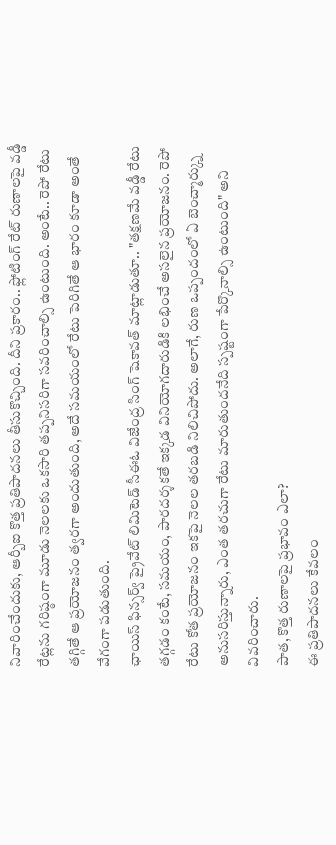నివారించేందుకు, ఆర్బీఐ కొత్త ప్రతిపాదనలు తీసుకొచ్చింది. దీని ప్రకారం.. ఫ్లోటింగ్ రేట్ రుణాలపై వడ్డీ రేట్లను గరిష్ఠంగా మూడు నెలలకు ఒకసారి తప్పనిసరిగా సవరించాల్సి ఉంటుంది. అంటే.. రెపో రేటు తగ్గితే ఆ ప్రయోజనం త్వరగా అందుతుంది, అదే సమయంలో రేటు పెరిగితే ఆ భారం కూడా అంతే వేగంగా పడుతుంది.
ఛాయిస్ ఫిన్సర్వ్ ప్రైవేట్ లిమిటెడ్ సీఈఓ విజేంద్ర సింగ్ షెకావత్ మాట్లాడుతూ.. "తక్షణమే వడ్డీ రేటు తగ్గడం కంటే, సమయం, పారదర్శకతే ఇక్కడ వినియోగదారుడికి లభించే అసలైన ప్రయోజనం. రెపో రేటు కోత ప్రయోజనం ఇకపై నెలల తరబడి నిలిచిపోదు. అలాగే, రుణ ఒప్పందంలో ఏ బెంచ్మార్క్ను అనుసరిస్తున్నారు, ఎంత తరచుగా రేటు మారుతుందనేది స్పష్టంగా పేర్కొనాల్సి ఉంటుంది" అని వివరించారు.
పాత, కొత్త రుణాలపై ప్రభావం ఎలా?
ఈ ప్రతిపాదనలు కేవలం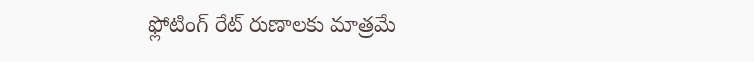ఫ్లోటింగ్ రేట్ రుణాలకు మాత్రమే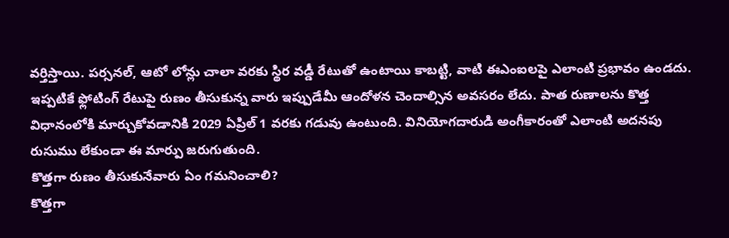వర్తిస్తాయి. పర్సనల్, ఆటో లోన్లు చాలా వరకు స్థిర వడ్డీ రేటుతో ఉంటాయి కాబట్టి, వాటి ఈఎంఐలపై ఎలాంటి ప్రభావం ఉండదు.
ఇప్పటికే ఫ్లోటింగ్ రేటుపై రుణం తీసుకున్న వారు ఇప్పుడేమీ ఆందోళన చెందాల్సిన అవసరం లేదు. పాత రుణాలను కొత్త విధానంలోకి మార్చుకోవడానికి 2029 ఏప్రిల్ 1 వరకు గడువు ఉంటుంది. వినియోగదారుడి అంగీకారంతో ఎలాంటి అదనపు రుసుము లేకుండా ఈ మార్పు జరుగుతుంది.
కొత్తగా రుణం తీసుకునేవారు ఏం గమనించాలి?
కొత్తగా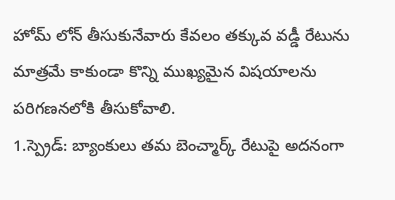హోమ్ లోన్ తీసుకునేవారు కేవలం తక్కువ వడ్డీ రేటును మాత్రమే కాకుండా కొన్ని ముఖ్యమైన విషయాలను పరిగణనలోకి తీసుకోవాలి.
1.స్ప్రెడ్: బ్యాంకులు తమ బెంచ్మార్క్ రేటుపై అదనంగా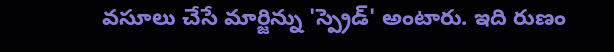వసూలు చేసే మార్జిన్ను 'స్ప్రెడ్' అంటారు. ఇది రుణం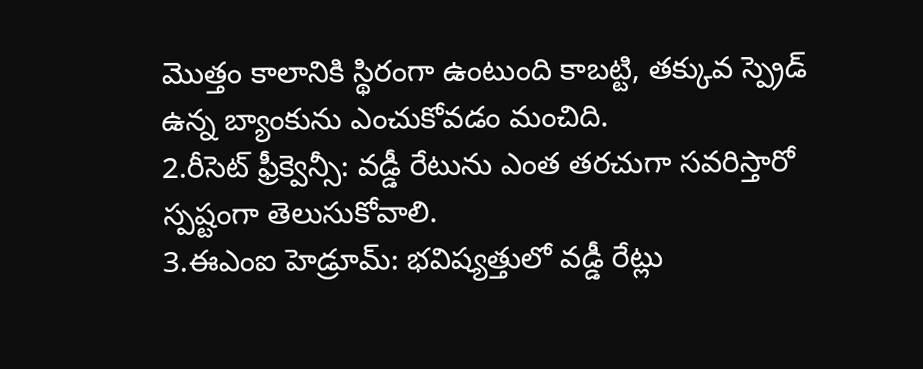మొత్తం కాలానికి స్థిరంగా ఉంటుంది కాబట్టి, తక్కువ స్ప్రెడ్ ఉన్న బ్యాంకును ఎంచుకోవడం మంచిది.
2.రీసెట్ ఫ్రీక్వెన్సీ: వడ్డీ రేటును ఎంత తరచుగా సవరిస్తారో స్పష్టంగా తెలుసుకోవాలి.
3.ఈఎంఐ హెడ్రూమ్: భవిష్యత్తులో వడ్డీ రేట్లు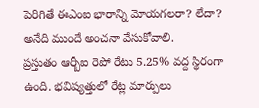పెరిగితే ఈఎంఐ భారాన్ని మోయగలరా? లేదా? అనేది ముందే అంచనా వేసుకోవాలి.
ప్రస్తుతం ఆర్బీఐ రెపో రేటు 5.25% వద్ద స్థిరంగా ఉంది. భవిష్యత్తులో రేట్ల మార్పులు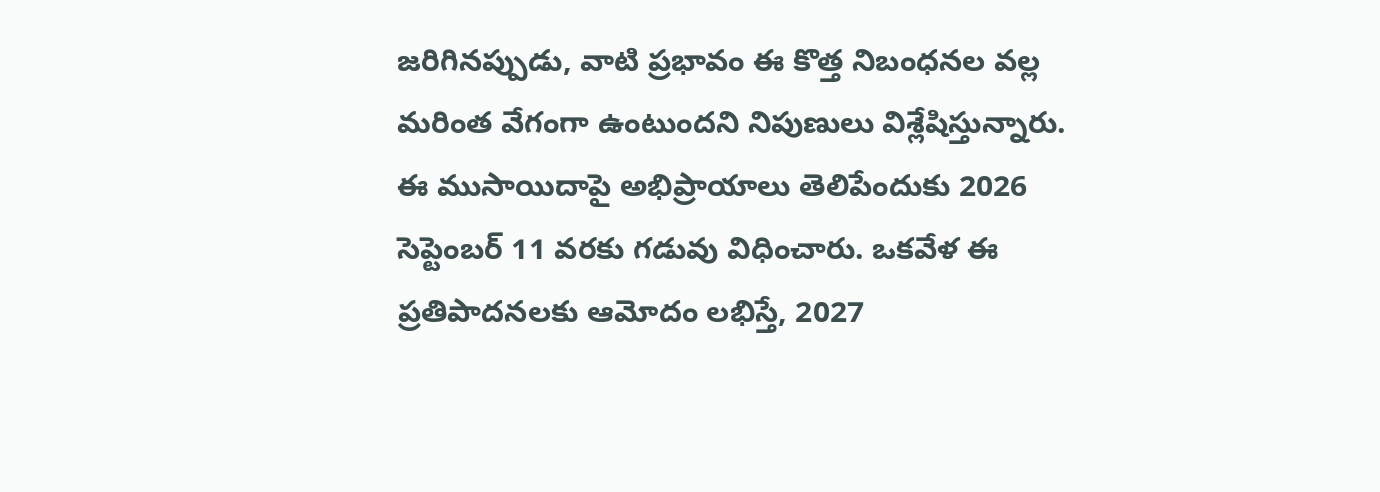జరిగినప్పుడు, వాటి ప్రభావం ఈ కొత్త నిబంధనల వల్ల మరింత వేగంగా ఉంటుందని నిపుణులు విశ్లేషిస్తున్నారు.
ఈ ముసాయిదాపై అభిప్రాయాలు తెలిపేందుకు 2026 సెప్టెంబర్ 11 వరకు గడువు విధించారు. ఒకవేళ ఈ ప్రతిపాదనలకు ఆమోదం లభిస్తే, 2027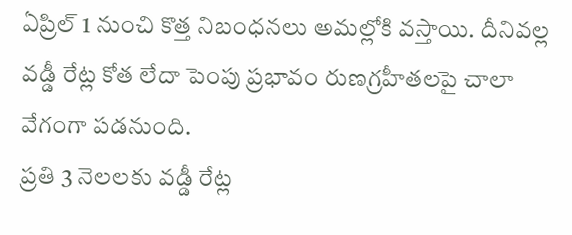ఏప్రిల్ 1 నుంచి కొత్త నిబంధనలు అమల్లోకి వస్తాయి. దీనివల్ల వడ్డీ రేట్ల కోత లేదా పెంపు ప్రభావం రుణగ్రహీతలపై చాలా వేగంగా పడనుంది.
ప్రతి 3 నెలలకు వడ్డీ రేట్ల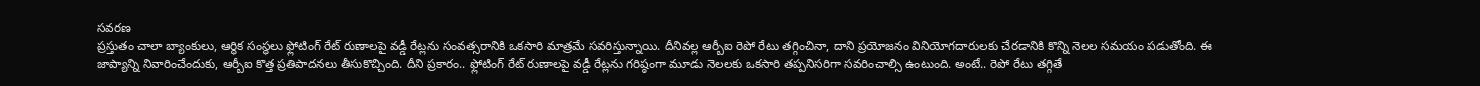సవరణ
ప్రస్తుతం చాలా బ్యాంకులు, ఆర్థిక సంస్థలు ఫ్లోటింగ్ రేట్ రుణాలపై వడ్డీ రేట్లను సంవత్సరానికి ఒకసారి మాత్రమే సవరిస్తున్నాయి. దీనివల్ల ఆర్బీఐ రెపో రేటు తగ్గించినా, దాని ప్రయోజనం వినియోగదారులకు చేరడానికి కొన్ని నెలల సమయం పడుతోంది. ఈ జాప్యాన్ని నివారించేందుకు, ఆర్బీఐ కొత్త ప్రతిపాదనలు తీసుకొచ్చింది. దీని ప్రకారం.. ఫ్లోటింగ్ రేట్ రుణాలపై వడ్డీ రేట్లను గరిష్ఠంగా మూడు నెలలకు ఒకసారి తప్పనిసరిగా సవరించాల్సి ఉంటుంది. అంటే.. రెపో రేటు తగ్గితే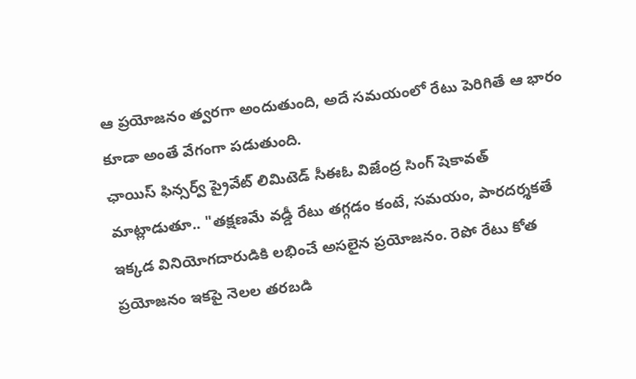ఆ ప్రయోజనం త్వరగా అందుతుంది, అదే సమయంలో రేటు పెరిగితే ఆ భారం కూడా అంతే వేగంగా పడుతుంది.
ఛాయిస్ ఫిన్సర్వ్ ప్రైవేట్ లిమిటెడ్ సీఈఓ విజేంద్ర సింగ్ షెకావత్ మాట్లాడుతూ.. "తక్షణమే వడ్డీ రేటు తగ్గడం కంటే, సమయం, పారదర్శకతే ఇక్కడ వినియోగదారుడికి లభించే అసలైన ప్రయోజనం. రెపో రేటు కోత ప్రయోజనం ఇకపై నెలల తరబడి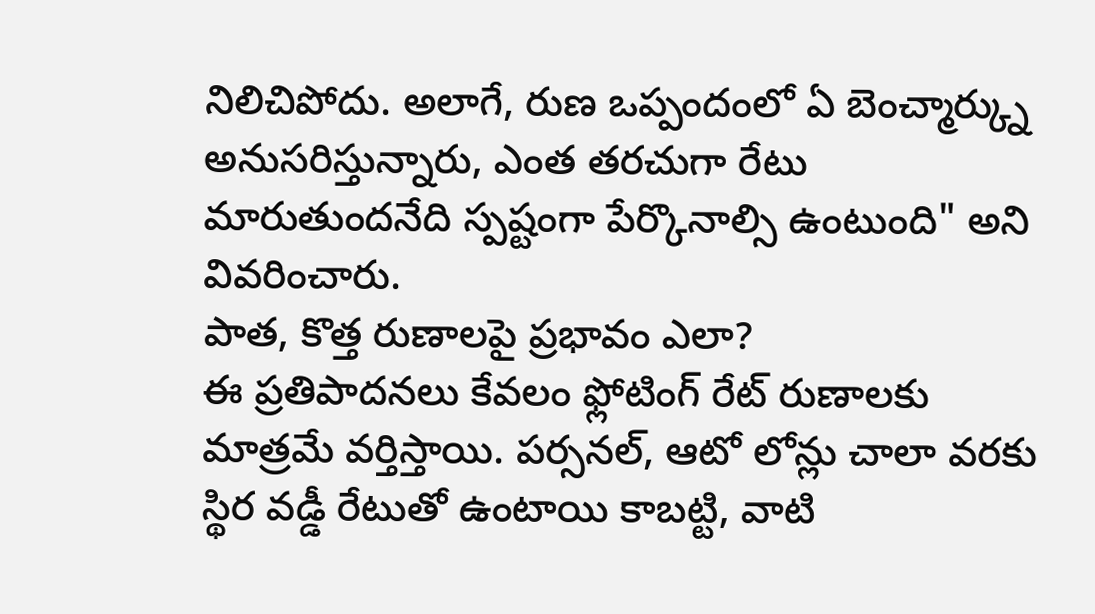నిలిచిపోదు. అలాగే, రుణ ఒప్పందంలో ఏ బెంచ్మార్క్ను అనుసరిస్తున్నారు, ఎంత తరచుగా రేటు మారుతుందనేది స్పష్టంగా పేర్కొనాల్సి ఉంటుంది" అని వివరించారు.
పాత, కొత్త రుణాలపై ప్రభావం ఎలా?
ఈ ప్రతిపాదనలు కేవలం ఫ్లోటింగ్ రేట్ రుణాలకు మాత్రమే వర్తిస్తాయి. పర్సనల్, ఆటో లోన్లు చాలా వరకు స్థిర వడ్డీ రేటుతో ఉంటాయి కాబట్టి, వాటి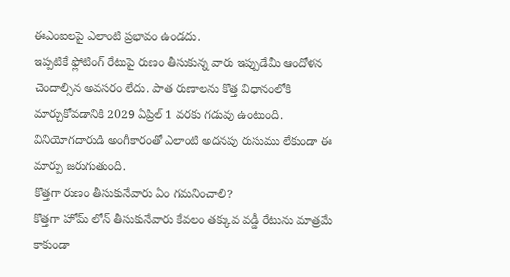ఈఎంఐలపై ఎలాంటి ప్రభావం ఉండదు.
ఇప్పటికే ఫ్లోటింగ్ రేటుపై రుణం తీసుకున్న వారు ఇప్పుడేమీ ఆందోళన చెందాల్సిన అవసరం లేదు. పాత రుణాలను కొత్త విధానంలోకి మార్చుకోవడానికి 2029 ఏప్రిల్ 1 వరకు గడువు ఉంటుంది. వినియోగదారుడి అంగీకారంతో ఎలాంటి అదనపు రుసుము లేకుండా ఈ మార్పు జరుగుతుంది.
కొత్తగా రుణం తీసుకునేవారు ఏం గమనించాలి?
కొత్తగా హోమ్ లోన్ తీసుకునేవారు కేవలం తక్కువ వడ్డీ రేటును మాత్రమే కాకుండా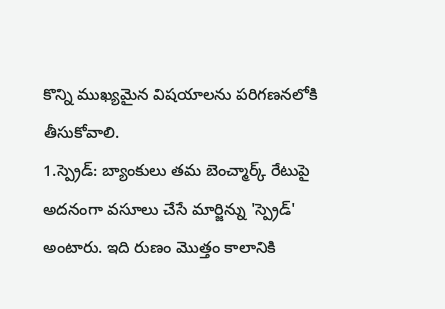కొన్ని ముఖ్యమైన విషయాలను పరిగణనలోకి తీసుకోవాలి.
1.స్ప్రెడ్: బ్యాంకులు తమ బెంచ్మార్క్ రేటుపై అదనంగా వసూలు చేసే మార్జిన్ను 'స్ప్రెడ్' అంటారు. ఇది రుణం మొత్తం కాలానికి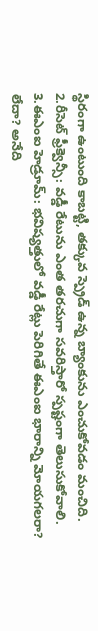స్థిరంగా ఉంటుంది కాబట్టి, తక్కువ స్ప్రెడ్ ఉన్న బ్యాంకును ఎంచుకోవడం మంచిది.
2.రీసెట్ ఫ్రీక్వెన్సీ: వడ్డీ రేటును ఎంత తరచుగా సవరిస్తారో స్పష్టంగా తెలుసుకోవాలి.
3.ఈఎంఐ హెడ్రూమ్: భవిష్యత్తులో వడ్డీ రేట్లు పెరిగితే ఈఎంఐ భారాన్ని మోయగలరా? లేదా? అనేది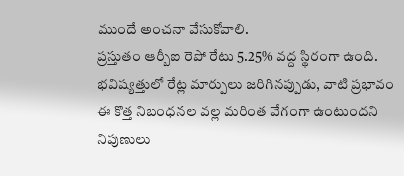ముందే అంచనా వేసుకోవాలి.
ప్రస్తుతం ఆర్బీఐ రెపో రేటు 5.25% వద్ద స్థిరంగా ఉంది. భవిష్యత్తులో రేట్ల మార్పులు జరిగినప్పుడు, వాటి ప్రభావం ఈ కొత్త నిబంధనల వల్ల మరింత వేగంగా ఉంటుందని నిపుణులు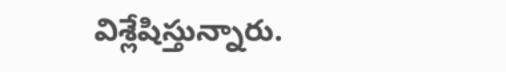విశ్లేషిస్తున్నారు.